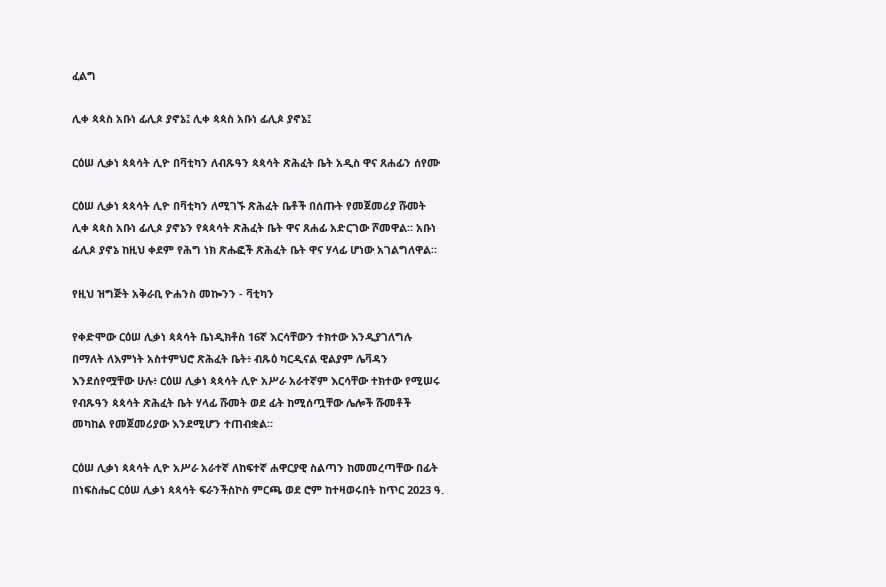ፈልግ

ሊቀ ጳጳስ አቡነ ፊሊጶ ያኖኔ፤ ሊቀ ጳጳስ አቡነ ፊሊጶ ያኖኔ፤

ርዕሠ ሊቃነ ጳጳሳት ሊዮ በቫቲካን ለብጹዓን ጳጳሳት ጽሕፈት ቤት አዲስ ዋና ጸሐፊን ሰየሙ

ርዕሠ ሊቃነ ጳጳሳት ሊዮ በቫቲካን ለሚገኙ ጽሕፈት ቤቶች በሰጡት የመጀመሪያ ሹመት ሊቀ ጳጳስ አቡነ ፊሊጶ ያኖኔን የጳጳሳት ጽሕፈት ቤት ዋና ጸሐፊ አድርገው ሾመዋል። አቡነ ፊሊጶ ያኖኔ ከዚህ ቀደም የሕግ ነክ ጽሑፎች ጽሕፈት ቤት ዋና ሃላፊ ሆነው አገልግለዋል።

የዚህ ዝግጅት አቅራቢ ዮሐንስ መኰንን - ቫቲካን

የቀድሞው ርዕሠ ሊቃነ ጳጳሳት ቤነዲክቶስ 16ኛ እርሳቸውን ተክተው እንዲያገለግሉ በማለት ለእምነት አስተምህሮ ጽሕፈት ቤት፥ ብጹዕ ካርዲናል ዊልያም ሌቫዳን እንደሰየሟቸው ሁሉ፥ ርዕሠ ሊቃነ ጳጳሳት ሊዮ አሥራ አራተኛም እርሳቸው ተክተው የሚሠሩ የብጹዓን ጳጳሳት ጽሕፈት ቤት ሃላፊ ሹመት ወደ ፊት ከሚሰጧቸው ሌሎች ሹመቶች መካከል የመጀመሪያው እንደሚሆን ተጠብቋል።

ርዕሠ ሊቃነ ጳጳሳት ሊዮ አሥራ አራተኛ ለከፍተኛ ሐዋርያዊ ስልጣን ከመመረጣቸው በፊት በነፍስሔር ርዕሠ ሊቃነ ጳጳሳት ፍራንችስኮስ ምርጫ ወደ ሮም ከተዛወሩበት ከጥር 2023 ዓ.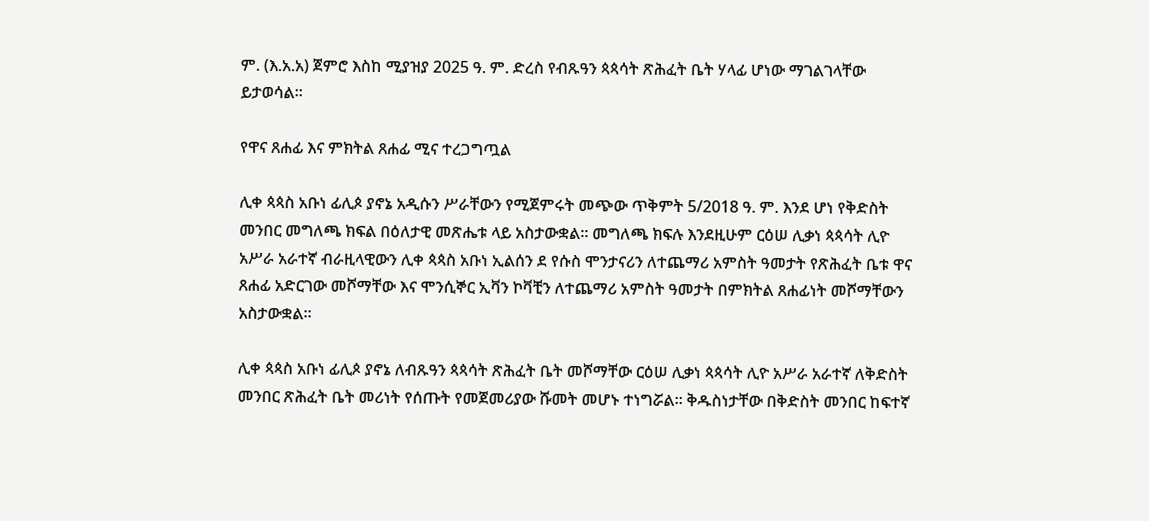ም. (እ.አ.አ) ጀምሮ እስከ ሚያዝያ 2025 ዓ. ም. ድረስ የብጹዓን ጳጳሳት ጽሕፈት ቤት ሃላፊ ሆነው ማገልገላቸው ይታወሳል።

የዋና ጸሐፊ እና ምክትል ጸሐፊ ሚና ተረጋግጧል

ሊቀ ጳጳስ አቡነ ፊሊጶ ያኖኔ አዲሱን ሥራቸውን የሚጀምሩት መጭው ጥቅምት 5/2018 ዓ. ም. እንደ ሆነ የቅድስት መንበር መግለጫ ክፍል በዕለታዊ መጽሔቱ ላይ አስታውቋል። መግለጫ ክፍሉ እንደዚሁም ርዕሠ ሊቃነ ጳጳሳት ሊዮ አሥራ አራተኛ ብራዚላዊውን ሊቀ ጳጳስ አቡነ ኢልሰን ደ የሱስ ሞንታናሪን ለተጨማሪ አምስት ዓመታት የጽሕፈት ቤቱ ዋና ጸሐፊ አድርገው መሾማቸው እና ሞንሲኞር ኢቫን ኮቫቺን ለተጨማሪ አምስት ዓመታት በምክትል ጸሐፊነት መሾማቸውን አስታውቋል።

ሊቀ ጳጳስ አቡነ ፊሊጶ ያኖኔ ለብጹዓን ጳጳሳት ጽሕፈት ቤት መሾማቸው ርዕሠ ሊቃነ ጳጳሳት ሊዮ አሥራ አራተኛ ለቅድስት መንበር ጽሕፈት ቤት መሪነት የሰጡት የመጀመሪያው ሹመት መሆኑ ተነግሯል። ቅዱስነታቸው በቅድስት መንበር ከፍተኛ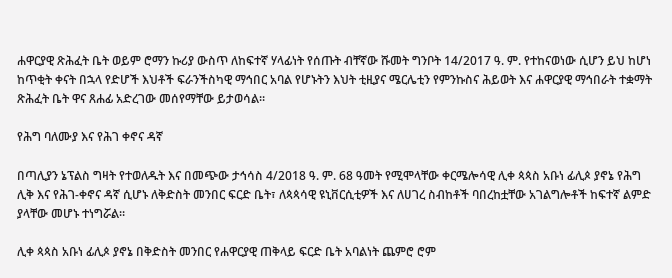ሐዋርያዊ ጽሕፈት ቤት ወይም ሮማን ኩሪያ ውስጥ ለከፍተኛ ሃላፊነት የሰጡት ብቸኛው ሹመት ግንቦት 14/2017 ዓ. ም. የተከናወነው ሲሆን ይህ ከሆነ ከጥቂት ቀናት በኋላ የድሆች እህቶች ፍራንችስካዊ ማኅበር አባል የሆኑትን እህት ቲዚያና ሜርሌቲን የምንኩስና ሕይወት እና ሐዋርያዊ ማኅበራት ተቋማት ጽሕፈት ቤት ዋና ጸሐፊ አድረገው መሰየማቸው ይታወሳል።

የሕግ ባለሙያ እና የሕገ ቀኖና ዳኛ

በጣሊያን ኔፕልስ ግዛት የተወለዱት እና በመጭው ታኅሳስ 4/2018 ዓ. ም. 68 ዓመት የሚሞላቸው ቀርሜሎሳዊ ሊቀ ጳጳስ አቡነ ፊሊጶ ያኖኔ የሕግ ሊቅ እና የሕገ-ቀኖና ዳኛ ሲሆኑ ለቅድስት መንበር ፍርድ ቤት፣ ለጳጳሳዊ ዩኒቨርሲቲዎች እና ለሀገረ ስብከቶች ባበረከቷቸው አገልግሎቶች ከፍተኛ ልምድ ያላቸው መሆኑ ተነግሯል።

ሊቀ ጳጳስ አቡነ ፊሊጶ ያኖኔ በቅድስት መንበር የሐዋርያዊ ጠቅላይ ፍርድ ቤት አባልነት ጨምሮ ሮም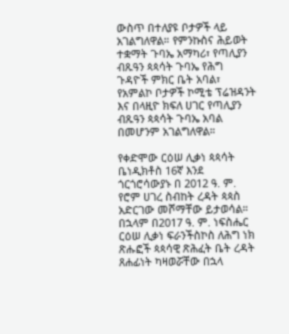ውስጥ በተለያዩ ቦታዎች ላይ አገልግለዋል። የምንኩስና ሕይወት ተቋማት ጉባኤ አማካሪ፣ የጣሊያን ብጹዓን ጳጳሳት ጉባኤ የሕግ ጉዳዮች ምክር ቤት አባል፣ የአምልኮ ቦታዎች ኮሚቴ ፕሬዝዳንት እና በላዚዮ ክፍለ ሀገር የጣሊያን ብጹዓን ጳጳሳት ጉባኤ አባል በመሆንም አገልግለዋል።

የቀድሞው ርዕሠ ሊቃነ ጳጳሳት ቤነዲክቶስ 16ኛ እንደ ጎርጎሮሳውያኑ በ 2012 ዓ. ም. የሮም ሀገረ ስብከት ረዳት ጳጳስ አድርገው መሾማቸው ይታወሳል። በኋላም በ2017 ዓ. ም. ነፍስሔር ርዕሠ ሊቃነ ፍራንችስኮስ ለሕግ ነክ ጽሑፎች ጳጳሳዊ ጽሕፈት ቤት ረዳት ጸሐፊነት ካዛወሯቸው በኋላ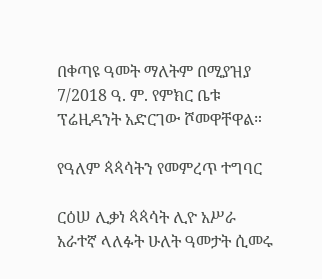በቀጣዩ ዓመት ማለትም በሚያዝያ 7/2018 ዓ. ም. የምክር ቤቱ ፕሬዚዳንት አድርገው ሾመዋቸዋል።

የዓለም ጳጳሳትን የመምረጥ ተግባር

ርዕሠ ሊቃነ ጳጳሳት ሊዮ አሥራ አራተኛ ላለፉት ሁለት ዓመታት ሲመሩ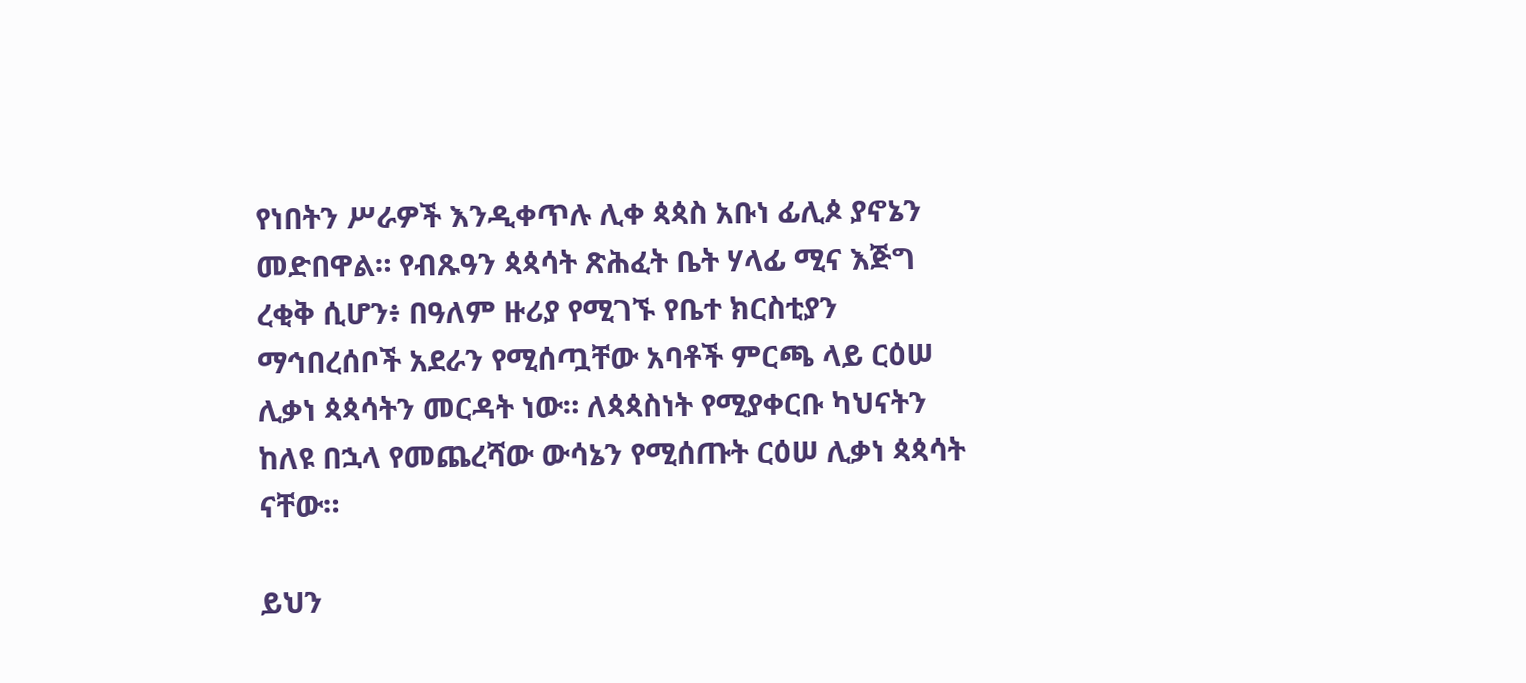የነበትን ሥራዎች እንዲቀጥሉ ሊቀ ጳጳስ አቡነ ፊሊጶ ያኖኔን መድበዋል። የብጹዓን ጳጳሳት ጽሕፈት ቤት ሃላፊ ሚና እጅግ ረቂቅ ሲሆን፥ በዓለም ዙሪያ የሚገኙ የቤተ ክርስቲያን ማኅበረሰቦች አደራን የሚሰጧቸው አባቶች ምርጫ ላይ ርዕሠ ሊቃነ ጳጳሳትን መርዳት ነው። ለጳጳስነት የሚያቀርቡ ካህናትን ከለዩ በኋላ የመጨረሻው ውሳኔን የሚሰጡት ርዕሠ ሊቃነ ጳጳሳት ናቸው።

ይህን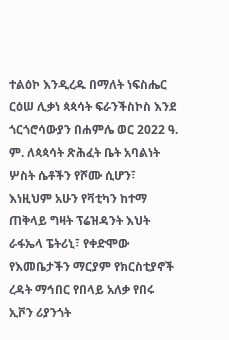ተልዕኮ እንዲረዱ በማለት ነፍስሔር ርዕሠ ሊቃነ ጳጳሳት ፍራንችስኮስ እንደ ጎርጎሮሳውያን በሐምሌ ወር 2022 ዓ. ም. ለጳጳሳት ጽሕፈት ቤት አባልነት ሦስት ሴቶችን የሾሙ ሲሆን፣ እነዚህም አሁን የቫቲካን ከተማ ጠቅላይ ግዛት ፕሬዝዳንት እህት ራፋኤላ ፔትሪኒ፣ የቀድሞው የእመቤታችን ማርያም የክርስቲያኖች ረዳት ማኅበር የበላይ አለቃ የበሩ ኢቮን ሪያንጎት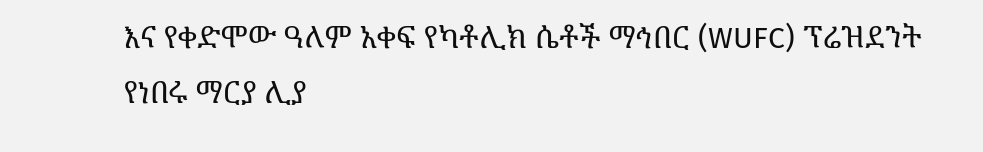እና የቀድሞው ዓለም አቀፍ የካቶሊክ ሴቶች ማኅበር (WUFC) ፕሬዝደንት የነበሩ ማርያ ሊያ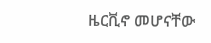ዜርቪኖ መሆናቸው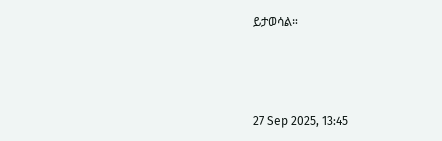ይታወሳል።



27 Sep 2025, 13:45